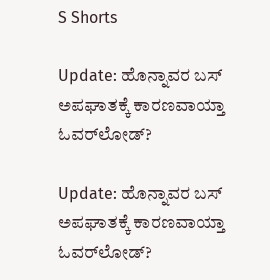S Shorts

Update: ಹೊನ್ನಾವರ ಬಸ್ ಅಪಘಾತಕ್ಕೆ ಕಾರಣವಾಯ್ತಾ ಓವರ್‌ಲೋಡ್‌?

Update: ಹೊನ್ನಾವರ ಬಸ್ ಅಪಘಾತಕ್ಕೆ ಕಾರಣವಾಯ್ತಾ ಓವರ್‌ಲೋಡ್‌?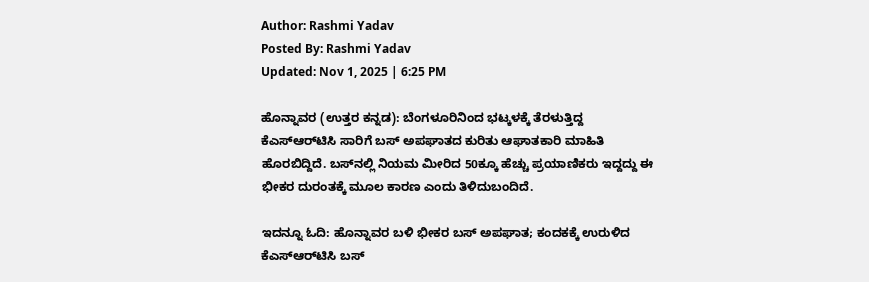Author: Rashmi Yadav
Posted By: Rashmi Yadav
Updated: Nov 1, 2025 | 6:25 PM

ಹೊನ್ನಾವರ (ಉತ್ತರ ಕನ್ನಡ): ಬೆಂಗಳೂರಿನಿಂದ ಭಟ್ಕಳಕ್ಕೆ ತೆರಳುತ್ತಿದ್ದ ಕೆಎಸ್‌ಆರ್‌ಟಿಸಿ ಸಾರಿಗೆ ಬಸ್ ಅಪಘಾತದ ಕುರಿತು ಆಘಾತಕಾರಿ ಮಾಹಿತಿ ಹೊರಬಿದ್ದಿದೆ. ಬಸ್‌ನಲ್ಲಿ ನಿಯಮ ಮೀರಿದ 50ಕ್ಕೂ ಹೆಚ್ಚು ಪ್ರಯಾಣಿಕರು ಇದ್ದದ್ದು ಈ ಭೀಕರ ದುರಂತಕ್ಕೆ ಮೂಲ ಕಾರಣ ಎಂದು ತಿಳಿದುಬಂದಿದೆ.

ಇದನ್ನೂ ಓದಿ: ಹೊನ್ನಾವರ ಬಳಿ ಭೀಕರ ಬಸ್‌ ಅಪಘಾತ; ಕಂದಕಕ್ಕೆ ಉರುಳಿದ ಕೆಎಸ್‌ಆರ್‌ಟಿಸಿ ಬಸ್‌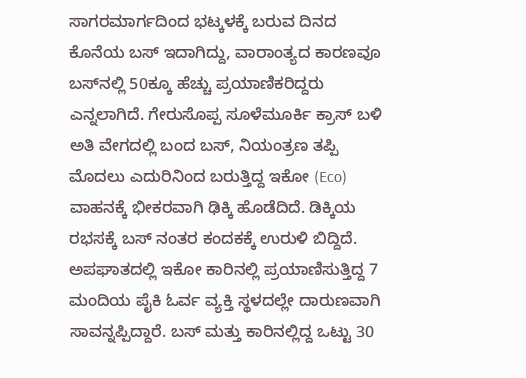ಸಾಗರಮಾರ್ಗದಿಂದ ಭಟ್ಕಳಕ್ಕೆ ಬರುವ ದಿನದ ಕೊನೆಯ ಬಸ್‌ ಇದಾಗಿದ್ದು, ವಾರಾಂತ್ಯದ ಕಾರಣವೂ ಬಸ್‌ನಲ್ಲಿ 50ಕ್ಕೂ ಹೆಚ್ಚು ಪ್ರಯಾಣಿಕರಿದ್ದರು ಎನ್ನಲಾಗಿದೆ. ಗೇರುಸೊಪ್ಪ ಸೂಳೆಮೂರ್ಕಿ ಕ್ರಾಸ್ ಬಳಿ ಅತಿ ವೇಗದಲ್ಲಿ ಬಂದ ಬಸ್, ನಿಯಂತ್ರಣ ತಪ್ಪಿ ಮೊದಲು ಎದುರಿನಿಂದ ಬರುತ್ತಿದ್ದ ಇಕೋ (Eco) ವಾಹನಕ್ಕೆ ಭೀಕರವಾಗಿ ಢಿಕ್ಕಿ ಹೊಡೆದಿದೆ. ಡಿಕ್ಕಿಯ ರಭಸಕ್ಕೆ ಬಸ್ ನಂತರ ಕಂದಕಕ್ಕೆ ಉರುಳಿ ಬಿದ್ದಿದೆ. ಅಪಘಾತದಲ್ಲಿ ಇಕೋ ಕಾರಿನಲ್ಲಿ ಪ್ರಯಾಣಿಸುತ್ತಿದ್ದ 7 ಮಂದಿಯ ಪೈಕಿ ಓರ್ವ ವ್ಯಕ್ತಿ ಸ್ಥಳದಲ್ಲೇ ದಾರುಣವಾಗಿ ಸಾವನ್ನಪ್ಪಿದ್ದಾರೆ. ಬಸ್ ಮತ್ತು ಕಾರಿನಲ್ಲಿದ್ದ ಒಟ್ಟು 30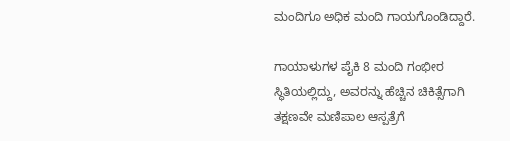ಮಂದಿಗೂ ಅಧಿಕ ಮಂದಿ ಗಾಯಗೊಂಡಿದ್ದಾರೆ.

ಗಾಯಾಳುಗಳ ಪೈಕಿ 8 ಮಂದಿ ಗಂಭೀರ ಸ್ಥಿತಿಯಲ್ಲಿದ್ದು, ಅವರನ್ನು ಹೆಚ್ಚಿನ ಚಿಕಿತ್ಸೆಗಾಗಿ ತಕ್ಷಣವೇ ಮಣಿಪಾಲ ಆಸ್ಪತ್ರೆಗೆ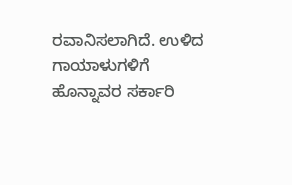ರವಾನಿಸಲಾಗಿದೆ. ಉಳಿದ ಗಾಯಾಳುಗಳಿಗೆ ಹೊನ್ನಾವರ ಸರ್ಕಾರಿ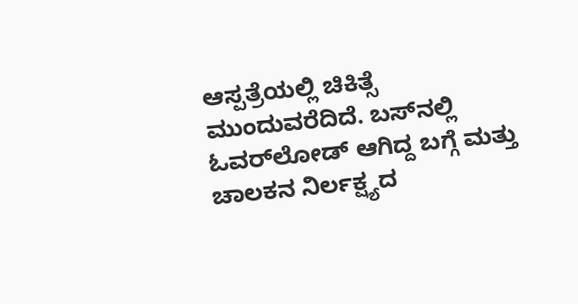ಆಸ್ಪತ್ರೆಯಲ್ಲಿ ಚಿಕಿತ್ಸೆ ಮುಂದುವರೆದಿದೆ. ಬಸ್‌ನಲ್ಲಿ ಓವರ್‌ಲೋಡ್ ಆಗಿದ್ದ ಬಗ್ಗೆ ಮತ್ತು ಚಾಲಕನ ನಿರ್ಲಕ್ಷ್ಯದ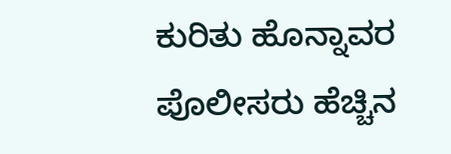ಕುರಿತು ಹೊನ್ನಾವರ ಪೊಲೀಸರು ಹೆಚ್ಚಿನ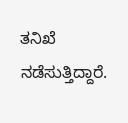ತನಿಖೆ ನಡೆಸುತ್ತಿದ್ದಾರೆ.